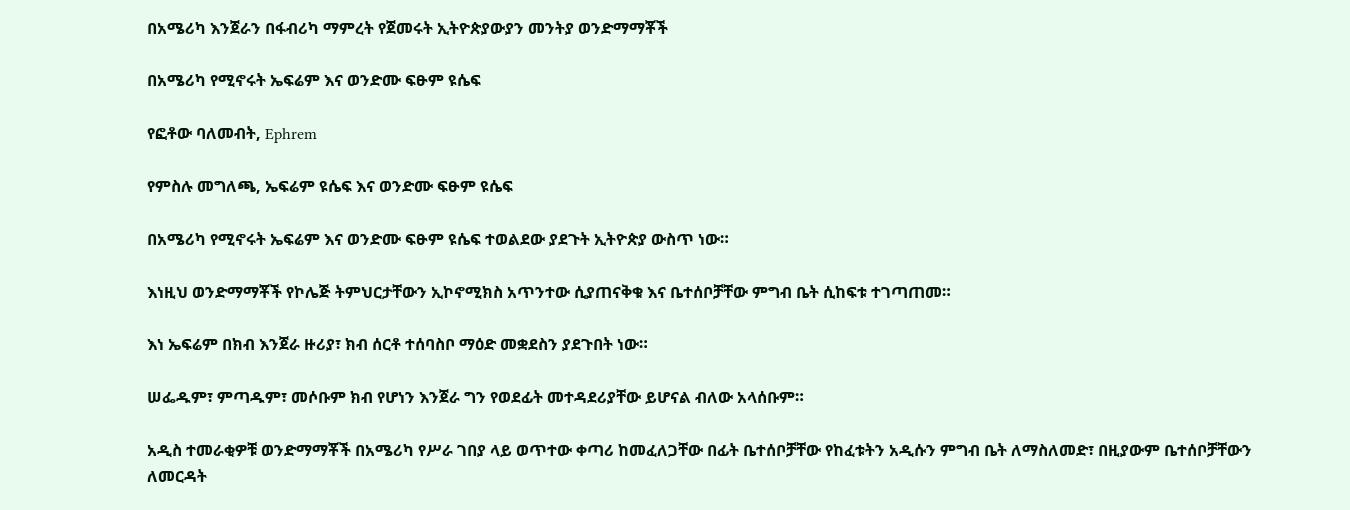በአሜሪካ እንጀራን በፋብሪካ ማምረት የጀመሩት ኢትዮጵያውያን መንትያ ወንድማማቾች

በአሜሪካ የሚኖሩት ኤፍሬም እና ወንድሙ ፍፁም ዩሴፍ

የፎቶው ባለመብት, Ephrem

የምስሉ መግለጫ, ኤፍሬም ዩሴፍ እና ወንድሙ ፍፁም ዩሴፍ

በአሜሪካ የሚኖሩት ኤፍሬም እና ወንድሙ ፍፁም ዩሴፍ ተወልደው ያደጉት ኢትዮጵያ ውስጥ ነው።

እነዚህ ወንድማማቾች የኮሌጅ ትምህርታቸውን ኢኮኖሚክስ አጥንተው ሲያጠናቅቁ እና ቤተሰቦቻቸው ምግብ ቤት ሲከፍቱ ተገጣጠመ።

እነ ኤፍሬም በክብ እንጀራ ዙሪያ፣ ክብ ሰርቶ ተሰባስቦ ማዕድ መቋደስን ያደጉበት ነው።

ሠፌዱም፣ ምጣዱም፣ መሶቡም ክብ የሆነን እንጀራ ግን የወደፊት መተዳደሪያቸው ይሆናል ብለው አላሰቡም።

አዲስ ተመራቂዎቹ ወንድማማቾች በአሜሪካ የሥራ ገበያ ላይ ወጥተው ቀጣሪ ከመፈለጋቸው በፊት ቤተሰቦቻቸው የከፈቱትን አዲሱን ምግብ ቤት ለማስለመድ፣ በዚያውም ቤተሰቦቻቸውን ለመርዳት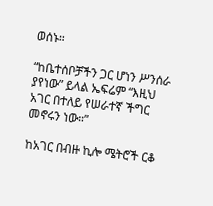ወሰኑ።

“ከቤተሰቦቻችን ጋር ሆነን ሥንሰራ ያየነው” ይላል ኤፍሬም “እዚህ አገር በተለይ የሠራተኛ ችግር መኖሩን ነው።”

ከአገር በብዙ ኪሎ ሜትሮች ርቆ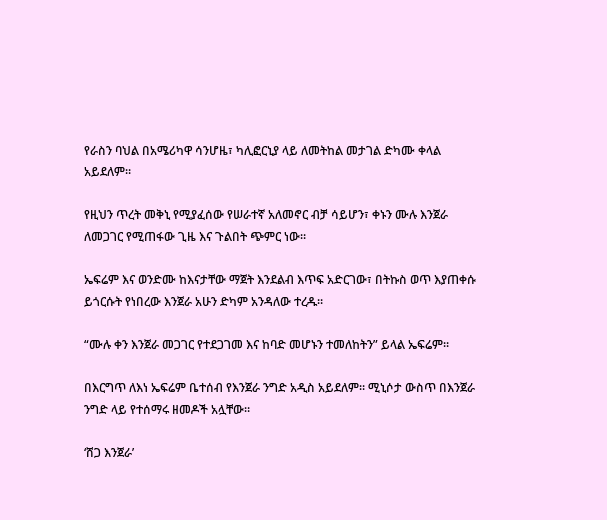የራስን ባህል በአሜሪካዋ ሳንሆዜ፣ ካሊፎርኒያ ላይ ለመትከል መታገል ድካሙ ቀላል አይደለም።

የዚህን ጥረት መቅኒ የሚያፈሰው የሠራተኛ አለመኖር ብቻ ሳይሆን፣ ቀኑን ሙሉ እንጀራ ለመጋገር የሚጠፋው ጊዜ እና ጉልበት ጭምር ነው።

ኤፍሬም እና ወንድሙ ከእናታቸው ማጀት እንደልብ እጥፍ አድርገው፣ በትኩስ ወጥ እያጠቀሱ ይጎርሱት የነበረው እንጀራ አሁን ድካም አንዳለው ተረዱ።

“ሙሉ ቀን እንጀራ መጋገር የተደጋገመ እና ከባድ መሆኑን ተመለከትን” ይላል ኤፍሬም።

በእርግጥ ለእነ ኤፍሬም ቤተሰብ የእንጀራ ንግድ አዲስ አይደለም። ሚኒሶታ ውስጥ በእንጀራ ንግድ ላይ የተሰማሩ ዘመዶች አሏቸው።

‘ሸጋ እንጀራ’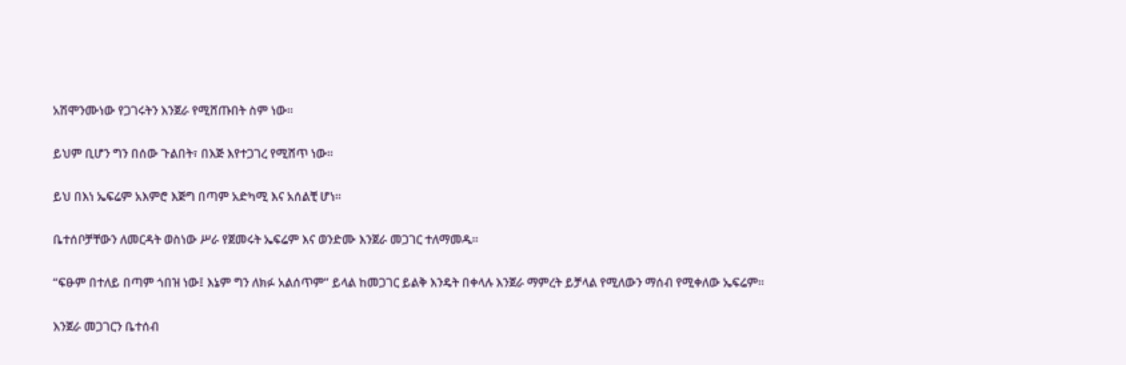አሽሞንሙነው የጋገሩትን እንጀራ የሚሸጡበት ስም ነው።

ይህም ቢሆን ግን በሰው ጉልበት፣ በእጅ እየተጋገረ የሚሸጥ ነው።

ይህ በእነ ኤፍሬም አእምሮ እጅግ በጣም አድካሚ እና አሰልቺ ሆነ።

ቤተሰቦቻቸውን ለመርዳት ወስነው ሥራ የጀመሩት ኤፍሬም እና ወንድሙ እንጀራ መጋገር ተለማመዱ።

“ፍፁም በተለይ በጣም ጎበዝ ነው፤ እኔም ግን ለክፉ አልሰጥም” ይላል ከመጋገር ይልቅ እንዴት በቀላሉ እንጀራ ማምረት ይቻላል የሚለውን ማሰብ የሚቀለው ኤፍሬም።

እንጀራ መጋገርን ቤተሰብ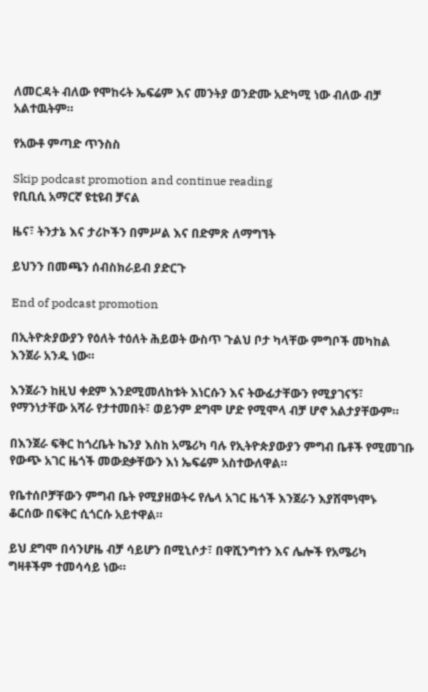ለመርዳት ብለው የሞከሩት ኤፍሬም እና መንትያ ወንድሙ አድካሚ ነው ብለው ብቻ አልተዉትም።

የአውቶ ምጣድ ጥንስስ

Skip podcast promotion and continue reading
የቢቢሲ አማርኛ ዩቲዩብ ቻናል

ዜና፣ ትንታኔ እና ታሪኮችን በምሥል እና በድምጽ ለማግኘት

ይህንን በመጫን ሰብስክራይብ ያድርጉ

End of podcast promotion

በኢትዮጵያውያን የዕለት ተዕለት ሕይወት ውስጥ ጉልህ ቦታ ካላቸው ምግቦች መካከል እንጀራ አንዱ ነው።

እንጀራን ከዚህ ቀደም እንደሚመለከቱት እነርሱን እና ትውፊታቸውን የሚያገናኝ፣ የማንነታቸው አሻራ የታተመበት፣ ወይንም ደግሞ ሆድ የሚሞላ ብቻ ሆኖ አልታያቸውም።

በእንጀራ ፍቅር ከጎረቤት ኬንያ እስከ አሜሪካ ባሉ የኢትዮጵያውያን ምግብ ቤቶች የሚመገቡ የውጭ አገር ዜጎች መውደቃቸውን እነ ኤፍሬም አስተውለዋል።

የቤተሰቦቻቸውን ምግብ ቤት የሚያዘወትሩ የሌላ አገር ዜጎች እንጀራን እያሽሞነሞኑ ቆርሰው በፍቅር ሲጎርሱ አይተዋል።

ይህ ደግሞ በሳንሆዜ ብቻ ሳይሆን በሚኒሶታ፣ በዋሺንግተን እና ሌሎች የአሜሪካ ግዛቶችም ተመሳሳይ ነው።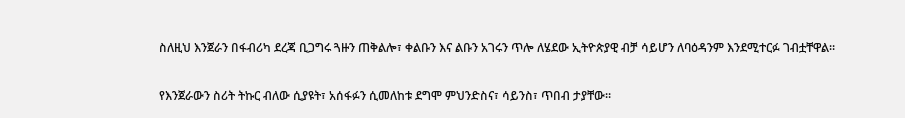ስለዚህ እንጀራን በፋብሪካ ደረጃ ቢጋግሩ ጓዙን ጠቅልሎ፣ ቀልቡን እና ልቡን አገሩን ጥሎ ለሄደው ኢትዮጵያዊ ብቻ ሳይሆን ለባዕዳንም እንደሚተርፉ ገብቷቸዋል።

የእንጀራውን ስሪት ትኩር ብለው ሲያዩት፣ አሰፋፉን ሲመለከቱ ደግሞ ምህንድስና፣ ሳይንስ፣ ጥበብ ታያቸው።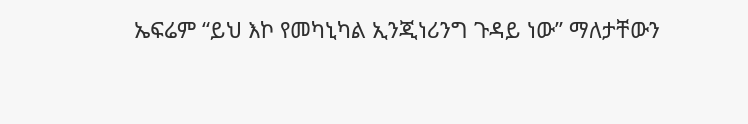ኤፍሬም “ይህ እኮ የመካኒካል ኢንጂነሪንግ ጉዳይ ነው” ማለታቸውን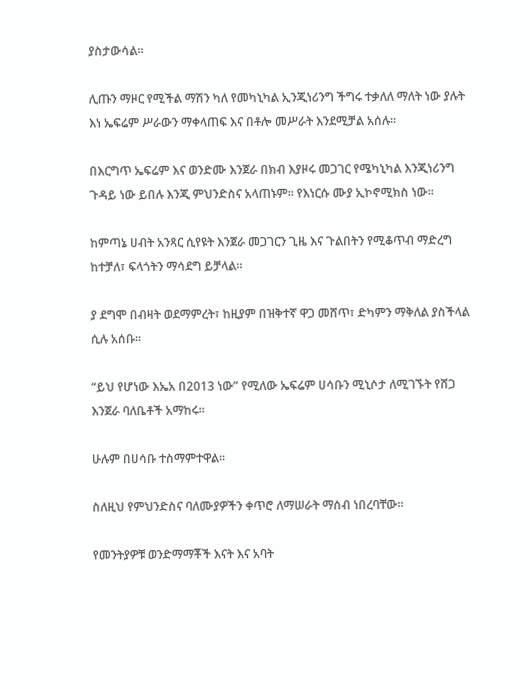ያስታውሳል።

ሊጡን ማዞር የሚችል ማሽን ካለ የመካኒካል ኢንጂነሪንግ ችግሩ ተቃለለ ማለት ነው ያሉት እነ ኤፍሬም ሥራውን ማቀላጠፍ እና በቶሎ መሥራት እንደሚቻል አሰሉ።

በእርግጥ ኤፍሬም እና ወንድሙ እንጀራ በክብ እያዞሩ መጋገር የሜካኒካል እንጂነሪንግ ጉዳይ ነው ይበሉ እንጂ ምህንድስና አላጠኑም። የእነርሱ ሙያ ኢኮኖሚክስ ነው።

ከምጣኔ ሀብት አንጻር ሲየዩት እንጀራ መጋገርን ጊዜ እና ጉልበትን የሚቆጥብ ማድረግ ከተቻለ፣ ፍላጎትን ማሳደግ ይቻላል።

ያ ደግሞ በብዛት ወደማምረት፣ ከዚያም በዝቅተኛ ዋጋ መሸጥ፣ ድካምን ማቅለል ያስችላል ሲሉ አሰቡ።

“ይህ የሆነው እኤአ በ2013 ነው” የሚለው ኤፍሬም ሀሳቡን ሚኒሶታ ለሚገኙት የሸጋ እንጀራ ባለቤቶች አማከሩ።

ሁሉም በሀሳቡ ተስማምተዋል።

ስለዚህ የምህንድስና ባለሙያዎችን ቀጥሮ ለማሠራት ማሰብ ነበረባቸው።

የመንትያዎቹ ወንድማማቾች እናት እና አባት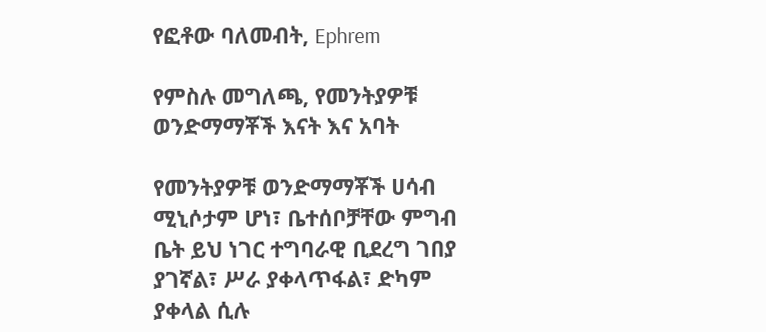የፎቶው ባለመብት, Ephrem

የምስሉ መግለጫ, የመንትያዎቹ ወንድማማቾች እናት እና አባት

የመንትያዎቹ ወንድማማቾች ሀሳብ ሚኒሶታም ሆነ፣ ቤተሰቦቻቸው ምግብ ቤት ይህ ነገር ተግባራዊ ቢደረግ ገበያ ያገኛል፣ ሥራ ያቀላጥፋል፣ ድካም ያቀላል ሲሉ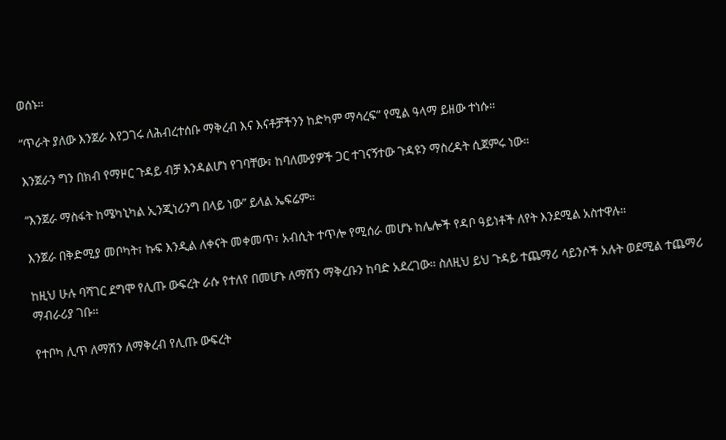ወሰኑ።

“ጥራት ያለው እንጀራ እየጋገሩ ለሕብረተሰቡ ማቅረብ እና እናቶቻችንን ከድካም ማሳረፍ” የሚል ዓላማ ይዘው ተነሱ።

እንጀራን ግን በክብ የማዞር ጉዳይ ብቻ እንዳልሆነ የገባቸው፣ ከባለሙያዎች ጋር ተገናኝተው ጉዳዩን ማስረዳት ሲጀምሩ ነው።

“እንጀራ ማስፋት ከሜካኒካል ኢንጂነሪንግ በላይ ነው” ይላል ኤፍሬም።

እንጀራ በቅድሚያ መቦካት፣ ኩፍ እንዲል ለቀናት መቀመጥ፣ አብሲት ተጥሎ የሚሰራ መሆኑ ከሌሎች የዳቦ ዓይነቶች ለየት እንደሚል አስተዋሉ።

ከዚህ ሁሉ ባሻገር ደግሞ የሊጡ ውፍረት ራሱ የተለየ በመሆኑ ለማሽን ማቅረቡን ከባድ አደረገው። ስለዚህ ይህ ጉዳይ ተጨማሪ ሳይንሶች አሉት ወደሚል ተጨማሪ ማብራሪያ ገቡ።

የተቦካ ሊጥ ለማሽን ለማቅረብ የሊጡ ውፍረት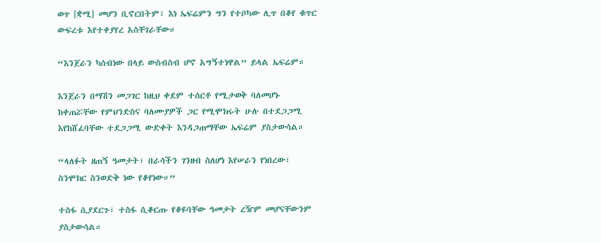ወጥ [ቋሚ] መሆን ቢኖርበትም፣ እነ ኤፍሬምን ግን የተቦካው ሊጥ በቆየ ቁጥር ውፍረቱ እየተቀያየረ አስቸገራቸው።

“እንጀራን ካሰብነው በላይ ውስብስብ ሆኖ አግኝተነዋል” ይላል ኤፍሬም።

እንጀራን በማሽን መጋገር ከዚህ ቀደም ተሰርቶ የሚታወቅ ባለመሆኑ ከቀጠሯቸው የምህንድስና ባለሙያዎች ጋር የሚሞክሩት ሁሉ በተደጋጋሚ እየከሸፈባቸው ተደጋጋሚ ውድቀት እንዳጋጠማቸው ኤፍሬም ያስታውሳል።

“ላለፉት ዘጠኝ ዓመታት፣ በራሳችን ገንዘብ ስለሆነ እየሠራን የነበረው፣ ስንሞክር ስንወድቅ ነው የቆየነው።”

ተስፋ ሲያደርጉ፣ ተስፋ ሲቆርጡ የቆዩባቸው ዓመታት ረዥም መሆናቸውንም ያስታውሳል።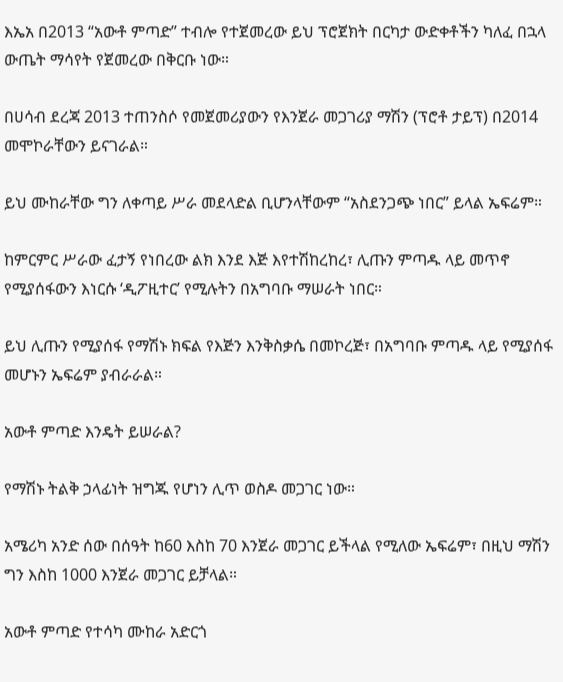እኤአ በ2013 “አውቶ ምጣድ” ተብሎ የተጀመረው ይህ ፕሮጀክት በርካታ ውድቀቶችን ካለፈ በኋላ ውጤት ማሳየት የጀመረው በቅርቡ ነው።

በሀሳብ ደረጃ 2013 ተጠንስሶ የመጀመሪያውን የእንጀራ መጋገሪያ ማሽን (ፕሮቶ ታይፕ) በ2014 መሞኮራቸውን ይናገራል።

ይህ ሙከራቸው ግን ለቀጣይ ሥራ መደላድል ቢሆንላቸውም “አስደንጋጭ ነበር” ይላል ኤፍሬም።

ከምርምር ሥራው ፈታኝ የነበረው ልክ እንደ እጅ እየተሽከረከረ፣ ሊጡን ምጣዱ ላይ መጥኖ የሚያሰፋውን እነርሱ ‘ዲፖዚተር’ የሚሉትን በአግባቡ ማሠራት ነበር።

ይህ ሊጡን የሚያሰፋ የማሽኑ ክፍል የእጅን እንቅስቃሴ በመኮረጅ፣ በአግባቡ ምጣዱ ላይ የሚያሰፋ መሆኑን ኤፍሬም ያብራራል።

አውቶ ምጣድ እንዴት ይሠራል?

የማሽኑ ትልቅ ኃላፊነት ዝግጁ የሆነን ሊጥ ወስዶ መጋገር ነው።

አሜሪካ አንድ ሰው በሰዓት ከ60 እስከ 70 እንጀራ መጋገር ይችላል የሚለው ኤፍሬም፣ በዚህ ማሽን ግን እስከ 1000 እንጀራ መጋገር ይቻላል።

አውቶ ምጣድ የተሳካ ሙከራ አድርጎ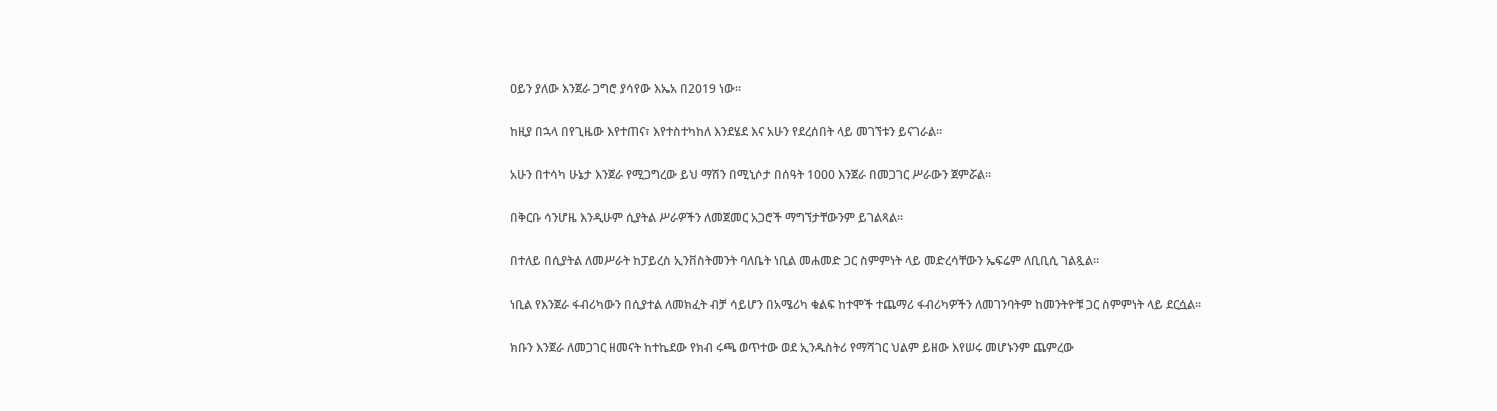ዐይን ያለው እንጀራ ጋግሮ ያሳየው እኤአ በ2019 ነው።

ከዚያ በኋላ በየጊዜው እየተጠና፣ እየተስተካከለ እንደሄደ እና አሁን የደረሰበት ላይ መገኘቱን ይናገራል።

አሁን በተሳካ ሁኔታ እንጀራ የሚጋግረው ይህ ማሽን በሚኒሶታ በሰዓት 1000 እንጀራ በመጋገር ሥራውን ጀምሯል።

በቅርቡ ሳንሆዜ እንዲሁም ሲያትል ሥራዎችን ለመጀመር አጋሮች ማግኘታቸውንም ይገልጻል።

በተለይ በሲያትል ለመሥራት ከፓይረስ ኢንቨስትመንት ባለቤት ነቢል መሐመድ ጋር ስምምነት ላይ መድረሳቸውን ኤፍሬም ለቢቢሲ ገልጿል።

ነቢል የእንጀራ ፋብሪካውን በሲያተል ለመክፈት ብቻ ሳይሆን በአሜሪካ ቁልፍ ከተሞች ተጨማሪ ፋብሪካዎችን ለመገንባትም ከመንትዮቹ ጋር ስምምነት ላይ ደርሷል።

ክቡን እንጀራ ለመጋገር ዘመናት ከተኬደው የክብ ሩጫ ወጥተው ወደ ኢንዱስትሪ የማሻገር ህልም ይዘው እየሠሩ መሆኑንም ጨምረው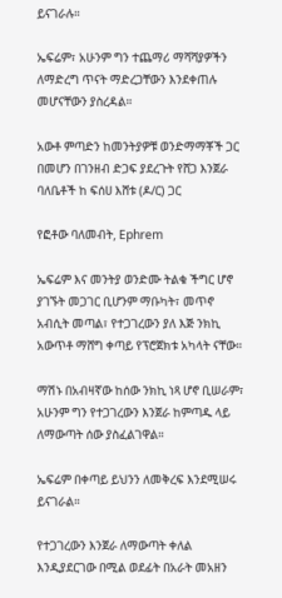ይናገራሉ።

ኤፍሬም፣ አሁንም ግን ተጨማሪ ማሻሻያዎችን ለማድረግ ጥናት ማድረጋቸውን እንደቀጠሉ መሆናቸውን ያስረዳል።

አውቶ ምጣድን ከመንትያዎቹ ወንድማማቾች ጋር በመሆን በገንዘብ ድጋፍ ያደረጉት የሸጋ እንጀራ ባለቤቶች ከ ፍሰሀ እሸቱ (ዶ/ር) ጋር

የፎቶው ባለመብት, Ephrem

ኤፍሬም እና መንትያ ወንድሙ ትልቁ ችግር ሆኖ ያገኙት መጋገር ቢሆንም ማቡካት፣ መጥኖ አብሲት መጣል፣ የተጋገረውን ያለ እጅ ንክኪ አውጥቶ ማሸግ ቀጣይ የፕሮጀክቱ አካላት ናቸው።

ማሽኑ በአብዛኛው ከሰው ንክኪ ነጻ ሆኖ ቢሠራም፣ አሁንም ግን የተጋገረውን እንጀራ ከምጣዱ ላይ ለማውጣት ሰው ያስፈልገዋል።

ኤፍሬም በቀጣይ ይህንን ለመቅረፍ እንደሚሠሩ ይናገራል።

የተጋገረውን እንጀራ ለማውጣት ቀለል እንዲያደርገው በሚል ወደፊት በአራት መአዘን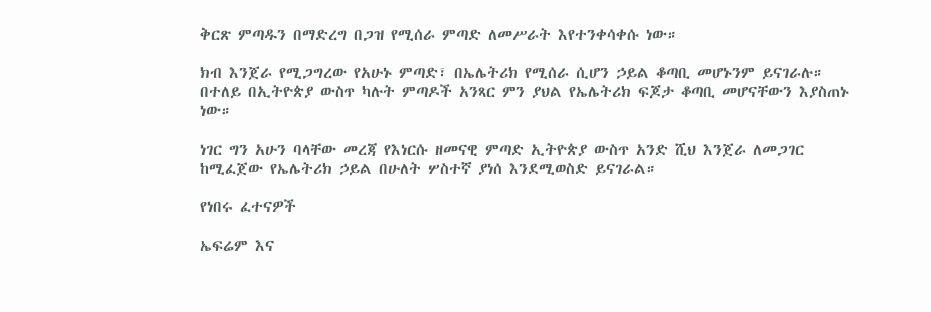ቅርጽ ምጣዱን በማድረግ በጋዝ የሚሰራ ምጣድ ለመሥራት እየተንቀሳቀሱ ነው።

ክብ እንጀራ የሚጋግረው የአሁኑ ምጣድ፣ በኤሌትሪክ የሚሰራ ሲሆን ኃይል ቆጣቢ መሆኑንም ይናገራሉ። በተለይ በኢትዮጵያ ውስጥ ካሉት ምጣዶች አንጻር ምን ያህል የኤሌትሪክ ፍጆታ ቆጣቢ መሆናቸውን እያስጠኑ ነው።

ነገር ግን አሁን ባላቸው መረጃ የእነርሱ ዘመናዊ ምጣድ ኢትዮጵያ ውስጥ አንድ ሺህ እንጀራ ለመጋገር ከሚፈጀው የኤሌትሪክ ኃይል በሁለት ሦስተኛ ያነሰ እንደሚወስድ ይናገራል።

የነበሩ ፈተናዎች

ኤፍሬም እና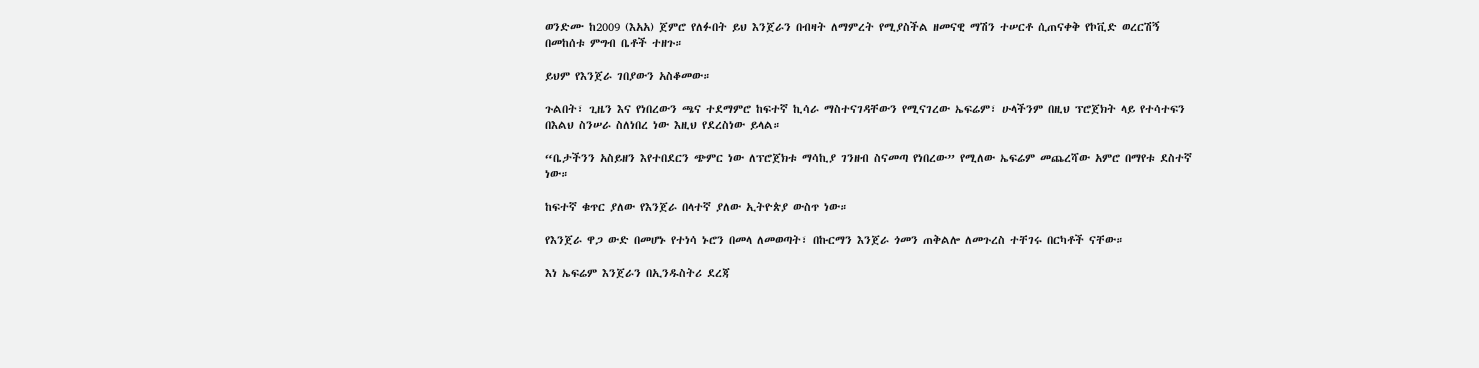ወንድሙ ከ2009 (እአአ) ጀምሮ የለፉበት ይህ እንጀራን በብዛት ለማምረት የሚያስችል ዘመናዊ ማሽን ተሠርቶ ሲጠናቀቅ የኮቪድ ወረርሽኝ በመከሰቱ ምግብ ቤቶች ተዘጉ።

ይህም የእንጀራ ገበያውን አስቆመው።

ጉልበት፣ ጊዜን እና የነበረውን ጫና ተደማምሮ ከፍተኛ ኪሳራ ማስተናገዳቸውን የሚናገረው ኤፍሬም፣ ሁላችንም በዚህ ፕሮጀክት ላይ የተሳተፍን በእልህ ስንሠራ ስለነበረ ነው እዚህ የደረስነው ይላል።

“ቤታችንን አስይዘን እየተበደርን ጭምር ነው ለፕሮጀክቱ ማሳኪያ ገንዘብ ስናመጣ የነበረው” የሚለው ኤፍሬም መጨረሻው አምሮ በማየቱ ደስተኛ ነው።

ከፍተኛ ቁጥር ያለው የእንጀራ በላተኛ ያለው ኢትዮጵያ ውስጥ ነው።

የእንጀራ ዋጋ ውድ በመሆኑ የተነሳ ኑሮን በመላ ለመወጣት፣ በኩርማን እንጀራ ጎመን ጠቅልሎ ለመጉረስ ተቸገሩ በርካቶች ናቸው።

እነ ኤፍሬም እንጀራን በኢንዱስትሪ ደረጃ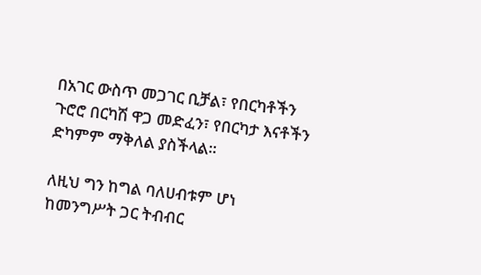በአገር ውስጥ መጋገር ቢቻል፣ የበርካቶችን ጉሮሮ በርካሽ ዋጋ መድፈን፣ የበርካታ እናቶችን ድካምም ማቅለል ያስችላል።

ለዚህ ግን ከግል ባለሀብቱም ሆነ ከመንግሥት ጋር ትብብር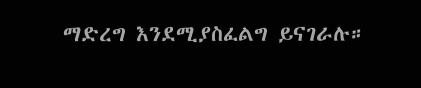ማድረግ እንደሚያስፈልግ ይናገራሉ።